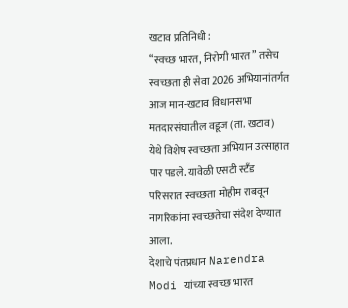खटाव प्रतिनिधी :
“स्वच्छ भारत, निरोगी भारत” तसेच स्वच्छता ही सेवा 2026 अभियानांतर्गत आज मान-खटाव विधानसभा मतदारसंघातील वडूज (ता. खटाव) येथे विशेष स्वच्छता अभियान उत्साहात पार पडले. यावेळी एसटी स्टँड परिसरात स्वच्छता मोहीम राबवून नागरिकांना स्वच्छतेचा संदेश देण्यात आला.
देशाचे पंतप्रधान Narendra Modi यांच्या स्वच्छ भारत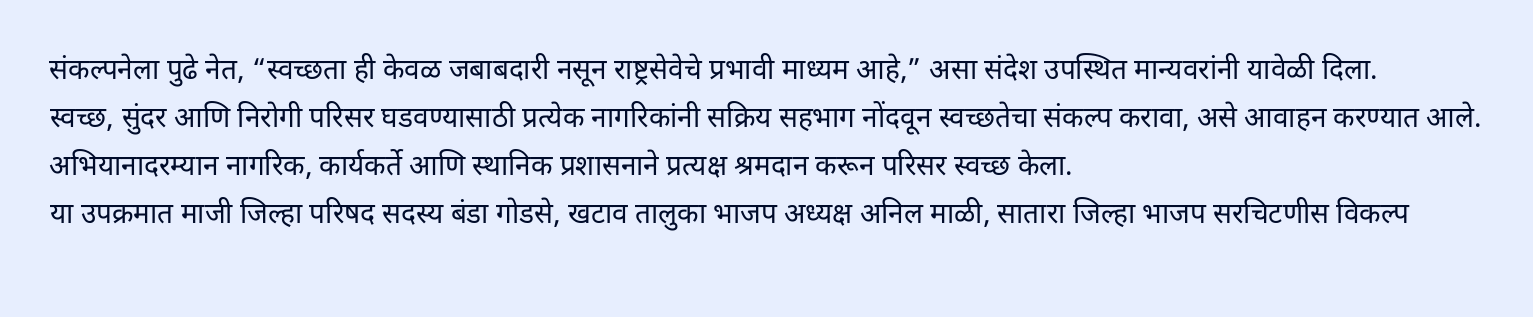संकल्पनेला पुढे नेत, “स्वच्छता ही केवळ जबाबदारी नसून राष्ट्रसेवेचे प्रभावी माध्यम आहे,” असा संदेश उपस्थित मान्यवरांनी यावेळी दिला.
स्वच्छ, सुंदर आणि निरोगी परिसर घडवण्यासाठी प्रत्येक नागरिकांनी सक्रिय सहभाग नोंदवून स्वच्छतेचा संकल्प करावा, असे आवाहन करण्यात आले. अभियानादरम्यान नागरिक, कार्यकर्ते आणि स्थानिक प्रशासनाने प्रत्यक्ष श्रमदान करून परिसर स्वच्छ केला.
या उपक्रमात माजी जिल्हा परिषद सदस्य बंडा गोडसे, खटाव तालुका भाजप अध्यक्ष अनिल माळी, सातारा जिल्हा भाजप सरचिटणीस विकल्प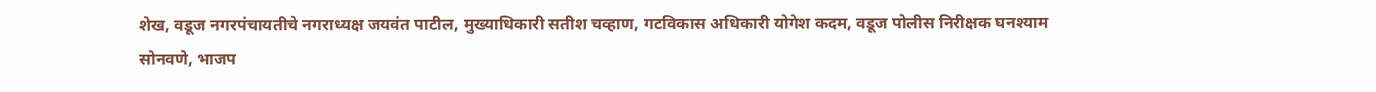शेख, वडूज नगरपंचायतीचे नगराध्यक्ष जयवंत पाटील, मुख्याधिकारी सतीश चव्हाण, गटविकास अधिकारी योगेश कदम, वडूज पोलीस निरीक्षक घनश्याम सोनवणे, भाजप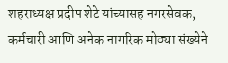शहराध्यक्ष प्रदीप शेटे यांच्यासह नगरसेवक, कर्मचारी आणि अनेक नागरिक मोठ्या संख्येने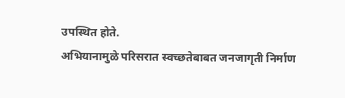उपस्थित होते.
अभियानामुळे परिसरात स्वच्छतेबाबत जनजागृती निर्माण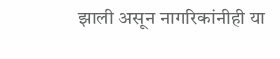झाली असून नागरिकांनीही या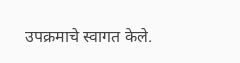उपक्रमाचे स्वागत केले.